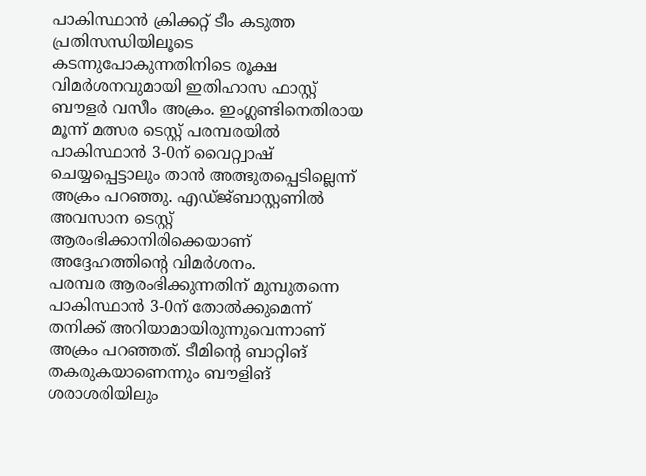പാകിസ്ഥാൻ ക്രിക്കറ്റ് ടീം കടുത്ത പ്രതിസന്ധിയിലൂടെ കടന്നുപോകുന്നതിനിടെ രൂക്ഷ വിമർശനവുമായി ഇതിഹാസ ഫാസ്റ്റ് ബൗളർ വസീം അക്രം. ഇംഗ്ലണ്ടിനെതിരായ മൂന്ന് മത്സര ടെസ്റ്റ് പരമ്പരയിൽ പാകിസ്ഥാൻ 3-0ന് വൈറ്റ്വാഷ് ചെയ്യപ്പെട്ടാലും താൻ അത്ഭുതപ്പെടില്ലെന്ന് അക്രം പറഞ്ഞു. എഡ്ജ്ബാസ്റ്റണിൽ അവസാന ടെസ്റ്റ് ആരംഭിക്കാനിരിക്കെയാണ് അദ്ദേഹത്തിന്റെ വിമർശനം.
പരമ്പര ആരംഭിക്കുന്നതിന് മുമ്പുതന്നെ പാകിസ്ഥാൻ 3-0ന് തോൽക്കുമെന്ന് തനിക്ക് അറിയാമായിരുന്നുവെന്നാണ് അക്രം പറഞ്ഞത്. ടീമിന്റെ ബാറ്റിങ് തകരുകയാണെന്നും ബൗളിങ് ശരാശരിയിലും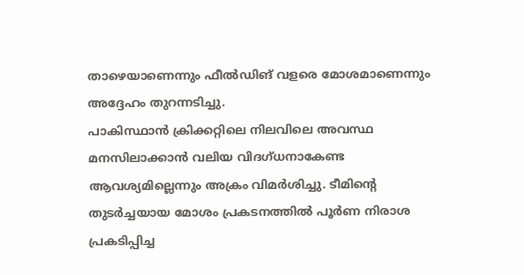താഴെയാണെന്നും ഫീൽഡിങ് വളരെ മോശമാണെന്നും അദ്ദേഹം തുറന്നടിച്ചു.
പാകിസ്ഥാൻ ക്രിക്കറ്റിലെ നിലവിലെ അവസ്ഥ മനസിലാക്കാൻ വലിയ വിദഗ്ധനാകേണ്ട ആവശ്യമില്ലെന്നും അക്രം വിമർശിച്ചു. ടീമിന്റെ തുടർച്ചയായ മോശം പ്രകടനത്തിൽ പൂർണ നിരാശ പ്രകടിപ്പിച്ച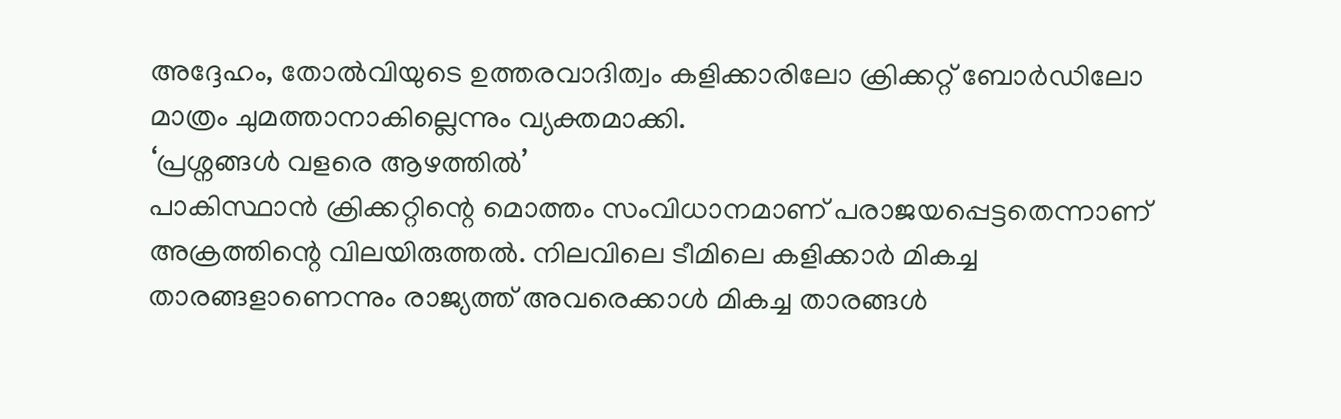അദ്ദേഹം, തോൽവിയുടെ ഉത്തരവാദിത്വം കളിക്കാരിലോ ക്രിക്കറ്റ് ബോർഡിലോ മാത്രം ചുമത്താനാകില്ലെന്നും വ്യക്തമാക്കി.
‘പ്രശ്നങ്ങൾ വളരെ ആഴത്തിൽ’
പാകിസ്ഥാൻ ക്രിക്കറ്റിന്റെ മൊത്തം സംവിധാനമാണ് പരാജയപ്പെട്ടതെന്നാണ് അക്രത്തിന്റെ വിലയിരുത്തൽ. നിലവിലെ ടീമിലെ കളിക്കാർ മികച്ച താരങ്ങളാണെന്നും രാജ്യത്ത് അവരെക്കാൾ മികച്ച താരങ്ങൾ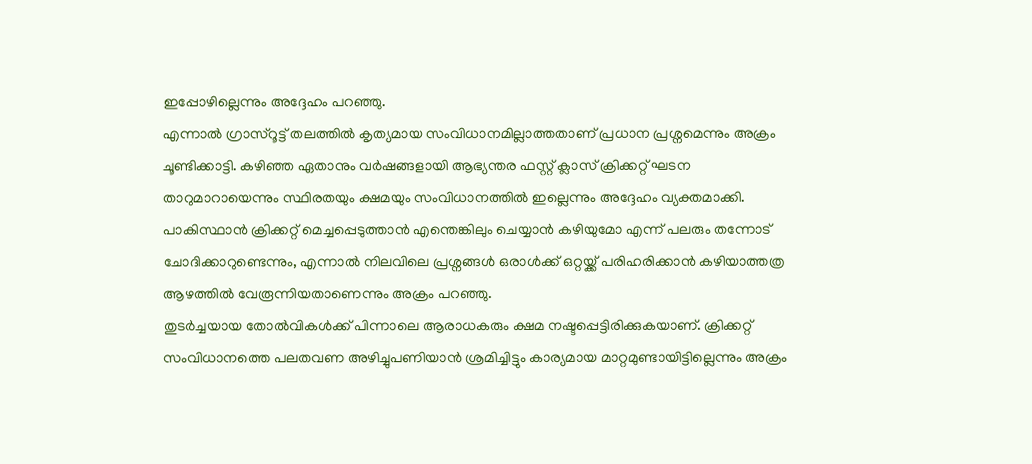ഇപ്പോഴില്ലെന്നും അദ്ദേഹം പറഞ്ഞു.
എന്നാൽ ഗ്രാസ്റൂട്ട് തലത്തിൽ കൃത്യമായ സംവിധാനമില്ലാത്തതാണ് പ്രധാന പ്രശ്നമെന്നും അക്രം ചൂണ്ടിക്കാട്ടി. കഴിഞ്ഞ ഏതാനും വർഷങ്ങളായി ആഭ്യന്തര ഫസ്റ്റ് ക്ലാസ് ക്രിക്കറ്റ് ഘടന താറുമാറായെന്നും സ്ഥിരതയും ക്ഷമയും സംവിധാനത്തിൽ ഇല്ലെന്നും അദ്ദേഹം വ്യക്തമാക്കി.
പാകിസ്ഥാൻ ക്രിക്കറ്റ് മെച്ചപ്പെടുത്താൻ എന്തെങ്കിലും ചെയ്യാൻ കഴിയുമോ എന്ന് പലരും തന്നോട് ചോദിക്കാറുണ്ടെന്നും, എന്നാൽ നിലവിലെ പ്രശ്നങ്ങൾ ഒരാൾക്ക് ഒറ്റയ്ക്ക് പരിഹരിക്കാൻ കഴിയാത്തത്ര ആഴത്തിൽ വേരൂന്നിയതാണെന്നും അക്രം പറഞ്ഞു.
തുടർച്ചയായ തോൽവികൾക്ക് പിന്നാലെ ആരാധകരും ക്ഷമ നഷ്ടപ്പെട്ടിരിക്കുകയാണ്. ക്രിക്കറ്റ് സംവിധാനത്തെ പലതവണ അഴിച്ചുപണിയാൻ ശ്രമിച്ചിട്ടും കാര്യമായ മാറ്റമുണ്ടായിട്ടില്ലെന്നും അക്രം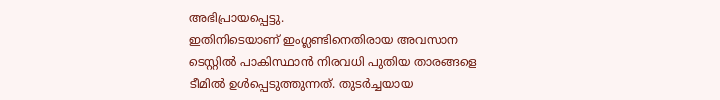അഭിപ്രായപ്പെട്ടു.
ഇതിനിടെയാണ് ഇംഗ്ലണ്ടിനെതിരായ അവസാന ടെസ്റ്റിൽ പാകിസ്ഥാൻ നിരവധി പുതിയ താരങ്ങളെ ടീമിൽ ഉൾപ്പെടുത്തുന്നത്. തുടർച്ചയായ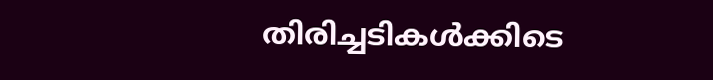തിരിച്ചടികൾക്കിടെ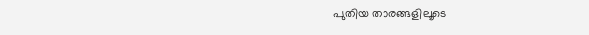പുതിയ താരങ്ങളിലൂടെ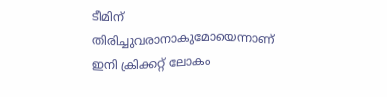ടീമിന് തിരിച്ചുവരാനാകുമോയെന്നാണ് ഇനി ക്രിക്കറ്റ് ലോകം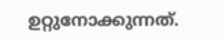ഉറ്റുനോക്കുന്നത്.